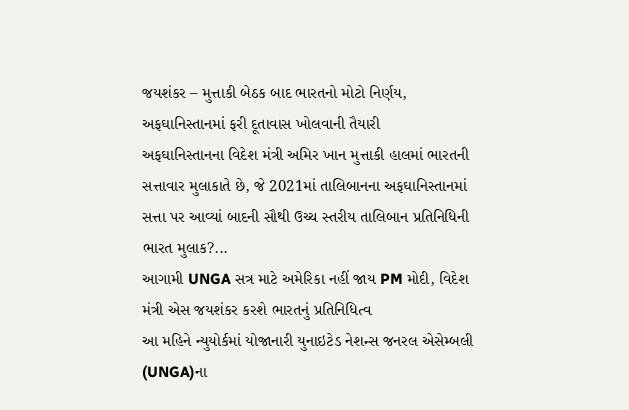જયશંકર – મુત્તાકી બેઠક બાદ ભારતનો મોટો નિર્ણય, અફઘાનિસ્તાનમાં ફરી દૂતાવાસ ખોલવાની તૈયારી
અફઘાનિસ્તાનના વિદેશ મંત્રી અમિર ખાન મુત્તાકી હાલમાં ભારતની સત્તાવાર મુલાકાતે છે, જે 2021માં તાલિબાનના અફઘાનિસ્તાનમાં સત્તા પર આવ્યાં બાદની સૌથી ઉચ્ચ સ્તરીય તાલિબાન પ્રતિનિધિની ભારત મુલાક?...
આગામી UNGA સત્ર માટે અમેરિકા નહીં જાય PM મોદી, વિદેશ મંત્રી એસ જયશંકર કરશે ભારતનું પ્રતિનિધિત્વ
આ મહિને ન્યુયોર્કમાં યોજાનારી યુનાઇટેડ નેશન્સ જનરલ એસેમ્બલી (UNGA)ના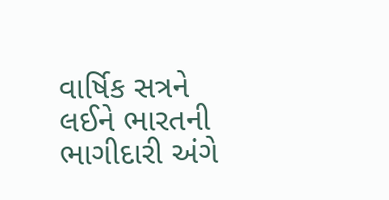વાર્ષિક સત્રને લઈને ભારતની ભાગીદારી અંગે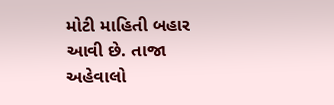મોટી માહિતી બહાર આવી છે. તાજા અહેવાલો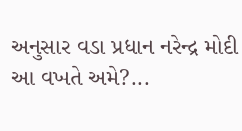અનુસાર વડા પ્રધાન નરેન્દ્ર મોદી આ વખતે અમે?...